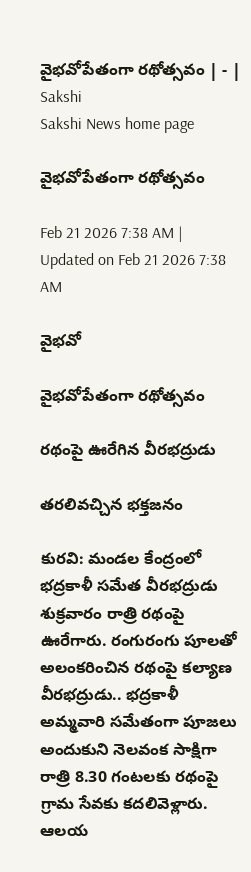వైభవోపేతంగా రథోత్సవం | - | Sakshi
Sakshi News home page

వైభవోపేతంగా రథోత్సవం

Feb 21 2026 7:38 AM | Updated on Feb 21 2026 7:38 AM

వైభవో

వైభవోపేతంగా రథోత్సవం

రథంపై ఊరేగిన వీరభద్రుడు

తరలివచ్చిన భక్తజనం

కురవి: మండల కేంద్రంలో భద్రకాళీ సమేత వీరభద్రుడు శుక్రవారం రాత్రి రథంపై ఊరేగారు. రంగురంగు పూలతో అలంకరించిన రథంపై కల్యాణ వీరభద్రుడు.. భద్రకాళీ అమ్మవారి సమేతంగా పూజలు అందుకుని నెలవంక సాక్షిగా రాత్రి 8.30 గంటలకు రథంపై గ్రామ సేవకు కదలివెళ్లారు. ఆలయ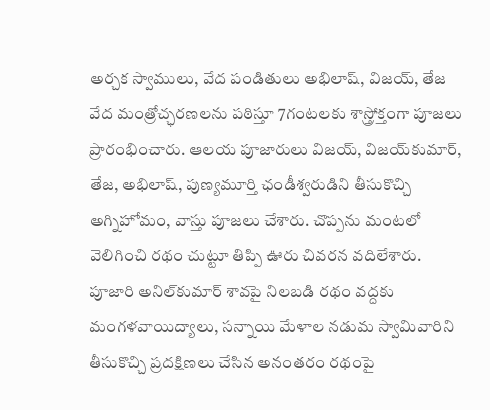అర్చక స్వాములు, వేద పండితులు అభిలాష్‌, విజయ్‌, తేజ వేద మంత్రోచ్ఛరణలను పఠిస్తూ 7గంటలకు శాస్త్రోక్తంగా పూజలు ప్రారంభించారు. ఆలయ పూజారులు విజయ్‌, విజయ్‌కుమార్‌, తేజ, అభిలాష్‌, పుణ్యమూర్తి ఛండీశ్వరుడిని తీసుకొచ్చి అగ్నిహోమం, వాస్తు పూజలు చేశారు. చొప్పను మంటలో వెలిగించి రథం చుట్టూ తిప్పి ఊరు చివరన వదిలేశారు. పూజారి అనిల్‌కుమార్‌ శావపై నిలబడి రథం వద్దకు మంగళవాయిద్యాలు, సన్నాయి మేళాల నడుమ స్వామివారిని తీసుకొచ్చి ప్రదక్షిణలు చేసిన అనంతరం రథంపై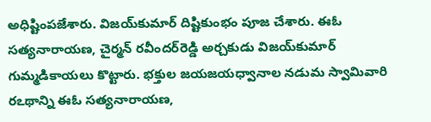అధిష్టింపజేశారు. విజయ్‌కుమార్‌ దిష్టికుంభం పూజ చేశారు. ఈఓ సత్యనారాయణ, చైర్మన్‌ రవీందర్‌రెడ్డి అర్చకుడు విజయ్‌కుమార్‌ గుమ్మడికాయలు కొట్టారు. భక్తుల జయజయధ్వానాల నడుమ స్వామివారి రఽథాన్ని ఈఓ సత్యనారాయణ,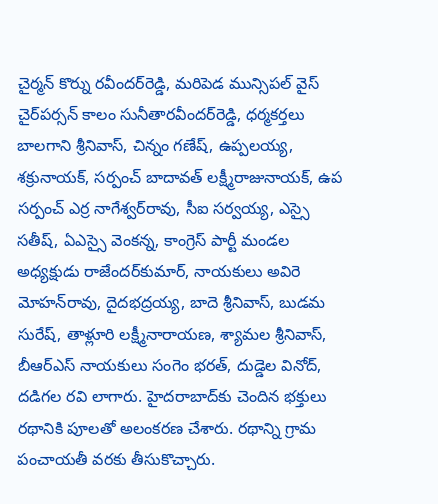చైర్మన్‌ కొర్ను రవీందర్‌రెడ్డి, మరిపెడ మున్సిపల్‌ వైస్‌ చైర్‌పర్సన్‌ కాలం సునీతారవీందర్‌రెడ్డి, ధర్మకర్తలు బాలగాని శ్రీనివాస్‌, చిన్నం గణేష్‌, ఉప్పలయ్య, శక్రునాయక్‌, సర్పంచ్‌ బాదావత్‌ లక్ష్మీరాజునాయక్‌, ఉప సర్పంచ్‌ ఎర్ర నాగేశ్వర్‌రావు, సీఐ సర్వయ్య, ఎస్సై సతీష్‌, ఏఎస్సై వెంకన్న, కాంగ్రెస్‌ పార్టీ మండల అధ్యక్షుడు రాజేందర్‌కుమార్‌, నాయకులు అవిరె మోహన్‌రావు, దైదభద్రయ్య, బాదె శ్రీనివాస్‌, బుడమ సురేష్‌, తాళ్లూరి లక్ష్మీనారాయణ, శ్యామల శ్రీనివాస్‌, బీఆర్‌ఎస్‌ నాయకులు సంగెం భరత్‌, దుడ్డెల వినోద్‌, దడిగల రవి లాగారు. హైదరాబాద్‌కు చెందిన భక్తులు రథానికి పూలతో అలంకరణ చేశారు. రథాన్ని గ్రామ పంచాయతీ వరకు తీసుకొచ్చారు.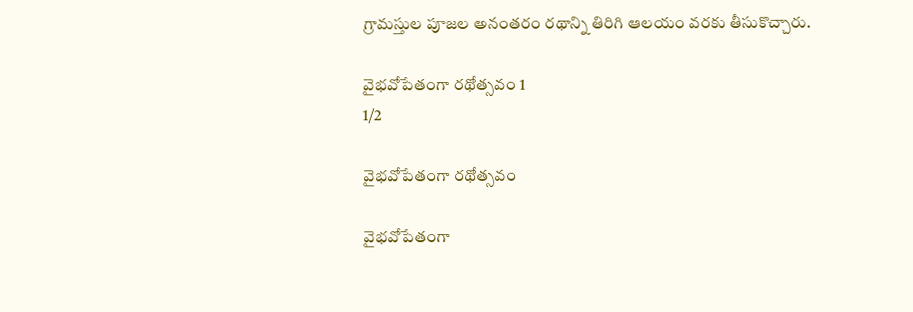గ్రామస్తుల పూజల అనంతరం రథాన్ని తిరిగి ఆలయం వరకు తీసుకొచ్చారు.

వైభవోపేతంగా రథోత్సవం 1
1/2

వైభవోపేతంగా రథోత్సవం

వైభవోపేతంగా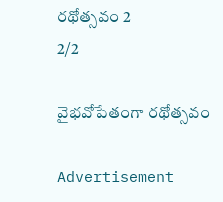రథోత్సవం 2
2/2

వైభవోపేతంగా రథోత్సవం

Advertisement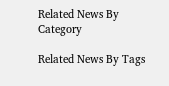Related News By Category

Related News By Tags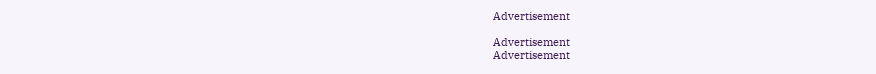Advertisement

Advertisement
Advertisement